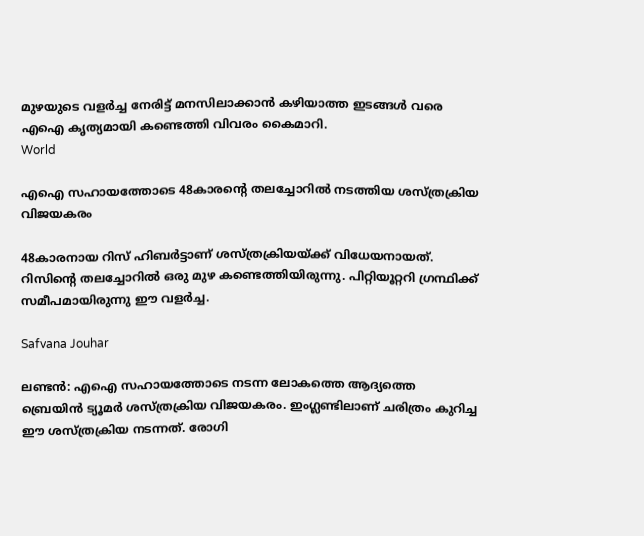മുഴയുടെ വളര്‍ച്ച നേരിട്ട് മനസിലാക്കാന്‍ കഴിയാത്ത ഇടങ്ങള്‍ വരെ എഐ കൃത്യമായി കണ്ടെത്തി വിവരം കൈമാറി.
World

എഐ സഹായത്തോടെ 48കാരന്റെ തലച്ചോറില്‍ നടത്തിയ ശസ്ത്രക്രിയ വിജയകരം

48കാരനായ റിസ് ഹിബര്‍ട്ടാണ് ശസ്ത്രക്രിയയ്ക്ക് വിധേയനായത്. റിസിന്റെ തലച്ചോറില്‍ ഒരു മുഴ കണ്ടെത്തിയിരുന്നു. പിറ്റിയൂറ്ററി ഗ്രന്ഥിക്ക് സമീപമായിരുന്നു ഈ വളര്‍ച്ച.

Safvana Jouhar

ലണ്ടന്‍: എഐ സഹായത്തോടെ നടന്ന ലോകത്തെ ആദ്യത്തെ ബ്രെയിന്‍ ട്യൂമര്‍ ശസ്ത്രക്രിയ വിജയകരം. ഇംഗ്ലണ്ടിലാണ് ചരിത്രം കുറിച്ച ഈ ശസ്ത്രക്രിയ നടന്നത്. രോഗി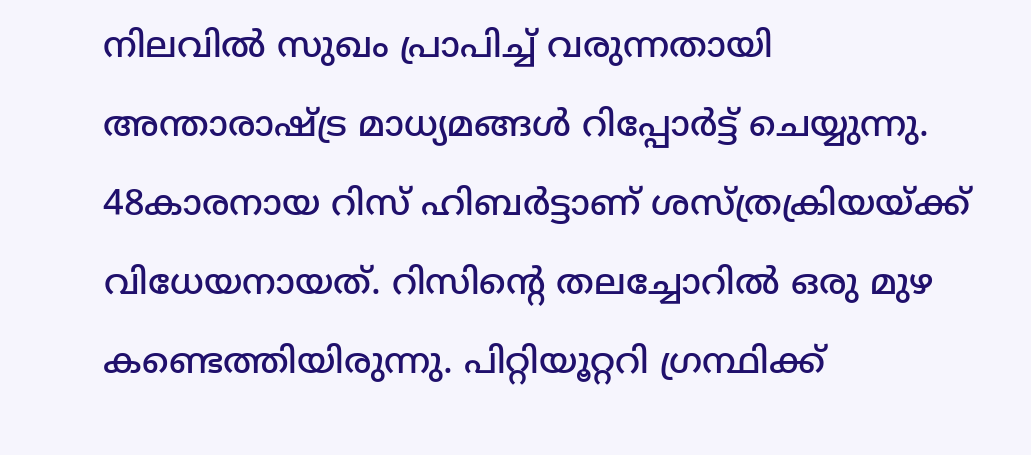നിലവില്‍ സുഖം പ്രാപിച്ച് വരുന്നതായി അന്താരാഷ്ട്ര മാധ്യമങ്ങള്‍ റിപ്പോര്‍ട്ട് ചെയ്യുന്നു. 48കാരനായ റിസ് ഹിബര്‍ട്ടാണ് ശസ്ത്രക്രിയയ്ക്ക് വിധേയനായത്. റിസിന്റെ തലച്ചോറില്‍ ഒരു മുഴ കണ്ടെത്തിയിരുന്നു. പിറ്റിയൂറ്ററി ഗ്രന്ഥിക്ക്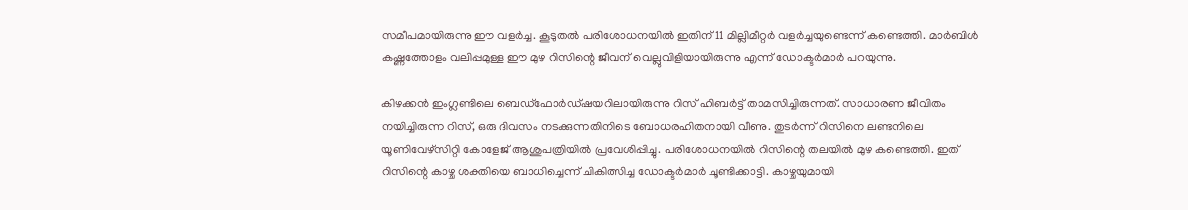സമീപമായിരുന്നു ഈ വളര്‍ച്ച. കൂടുതല്‍ പരിശോധനയില്‍ ഇതിന് 11 മില്ലിമീറ്റര്‍ വളര്‍ച്ചയുണ്ടെന്ന് കണ്ടെത്തി. മാര്‍ബിള്‍ കഷ്ണത്തോളം വലിപ്പമുള്ള ഈ മുഴ റിസിന്റെ ജീവന് വെല്ലുവിളിയായിരുന്നു എന്ന് ഡോക്ടര്‍മാര്‍ പറയുന്നു.

കിഴക്കന്‍ ഇംഗ്ലണ്ടിലെ ബെഡ്ഫോര്‍ഡ്ഷയറിലായിരുന്നു റിസ് ഹിബര്‍ട്ട് താമസിച്ചിരുന്നത്. സാധാരണ ജീവിതം നയിച്ചിരുന്ന റിസ്, ഒരു ദിവസം നടക്കുന്നതിനിടെ ബോധരഹിതനായി വീണു. തുടര്‍ന്ന് റിസിനെ ലണ്ടനിലെ യൂണിവേഴ്‌സിറ്റി കോളേജ് ആശുപത്രിയില്‍ പ്രവേശിപ്പിച്ചു. പരിശോധനയില്‍ റിസിന്റെ തലയില്‍ മുഴ കണ്ടെത്തി. ഇത് റിസിന്റെ കാഴ്ച ശക്തിയെ ബാധിച്ചെന്ന് ചികിത്സിച്ച ഡോക്ടര്‍മാര്‍ ചൂണ്ടിക്കാട്ടി. കാഴ്ചയുമായി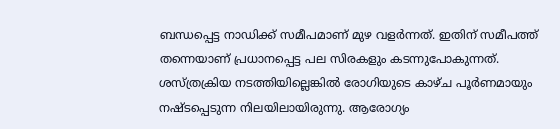ബന്ധപ്പെട്ട നാഡിക്ക് സമീപമാണ് മുഴ വളര്‍ന്നത്. ഇതിന് സമീപത്ത് തന്നെയാണ് പ്രധാനപ്പെട്ട പല സിരകളും കടന്നുപോകുന്നത്. ശസ്ത്രക്രിയ നടത്തിയില്ലെങ്കില്‍ രോഗിയുടെ കാഴ്ച പൂര്‍ണമായും നഷ്ടപ്പെടുന്ന നിലയിലായിരുന്നു. ആരോഗ്യം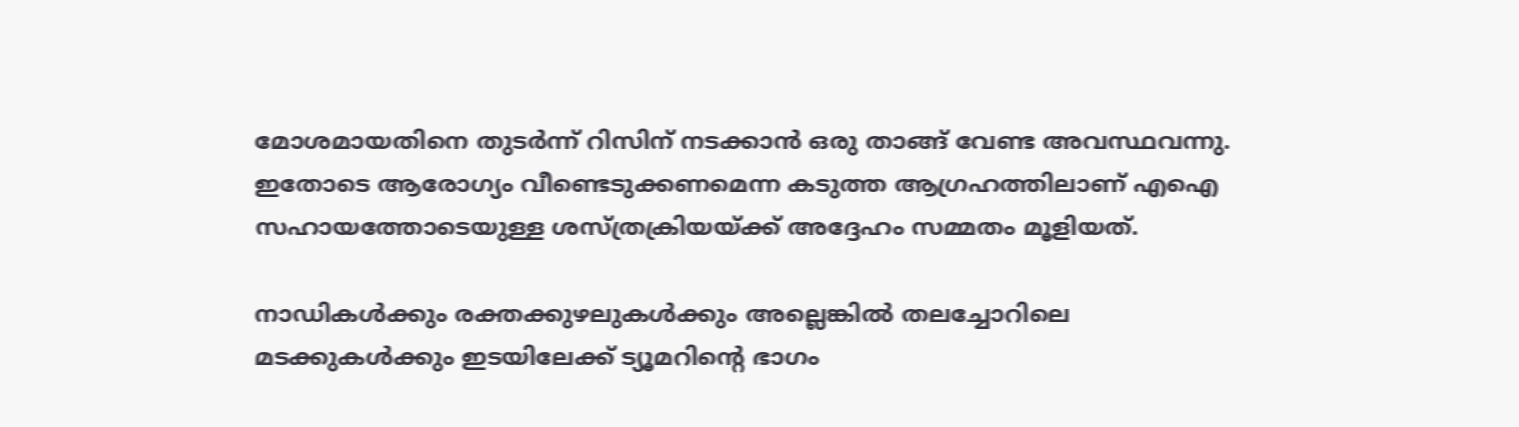മോശമായതിനെ തുടര്‍ന്ന് റിസിന് നടക്കാന്‍ ഒരു താങ്ങ് വേണ്ട അവസ്ഥവന്നു. ഇതോടെ ആരോഗ്യം വീണ്ടെടുക്കണമെന്ന കടുത്ത ആഗ്രഹത്തിലാണ് എഐ സഹായത്തോടെയുള്ള ശസ്ത്രക്രിയയ്ക്ക് അദ്ദേഹം സമ്മതം മൂളിയത്.

നാഡികള്‍ക്കും രക്തക്കുഴലുകള്‍ക്കും അല്ലെങ്കില്‍ തലച്ചോറിലെ മടക്കുകള്‍ക്കും ഇടയിലേക്ക് ട്യൂമറിന്റെ ഭാഗം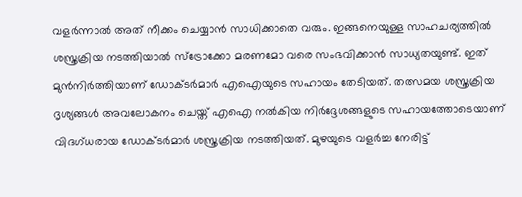വളര്‍ന്നാല്‍ അത് നീക്കം ചെയ്യാന്‍ സാധിക്കാതെ വരും. ഇങ്ങനെയുള്ള സാഹചര്യത്തില്‍ ശസ്ത്രക്രിയ നടത്തിയാല്‍ സ്‌ട്രോക്കോ മരണമോ വരെ സംഭവിക്കാന്‍ സാധ്യതയുണ്ട്. ഇത് മുന്‍നിര്‍ത്തിയാണ് ഡോക്ടര്‍മാര്‍ എഐയുടെ സഹായം തേടിയത്. തത്സമയ ശസ്ത്രക്രിയ ദൃശ്യങ്ങള്‍ അവലോകനം ചെയ്ത് എഐ നല്‍കിയ നിര്‍ദ്ദേശങ്ങളുടെ സഹായത്തോടെയാണ് വിദഗ്ധരായ ഡോക്ടര്‍മാര്‍ ശസ്ത്രക്രിയ നടത്തിയത്. മുഴയുടെ വളര്‍ച്ച നേരിട്ട്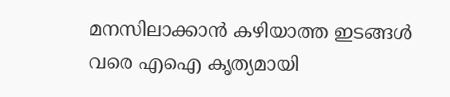മനസിലാക്കാന്‍ കഴിയാത്ത ഇടങ്ങള്‍ വരെ എഐ കൃത്യമായി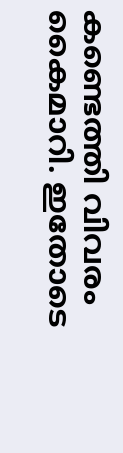കണ്ടെത്തി വിവരം കൈമാറി. ഇതോടെ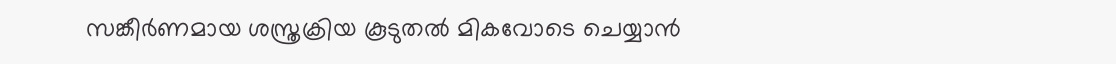സങ്കീര്‍ണമായ ശസ്ത്രക്രിയ കൂടുതല്‍ മികവോടെ ചെയ്യാന്‍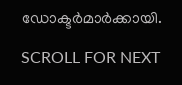ഡോക്ടര്‍മാര്‍ക്കായി.

SCROLL FOR NEXT